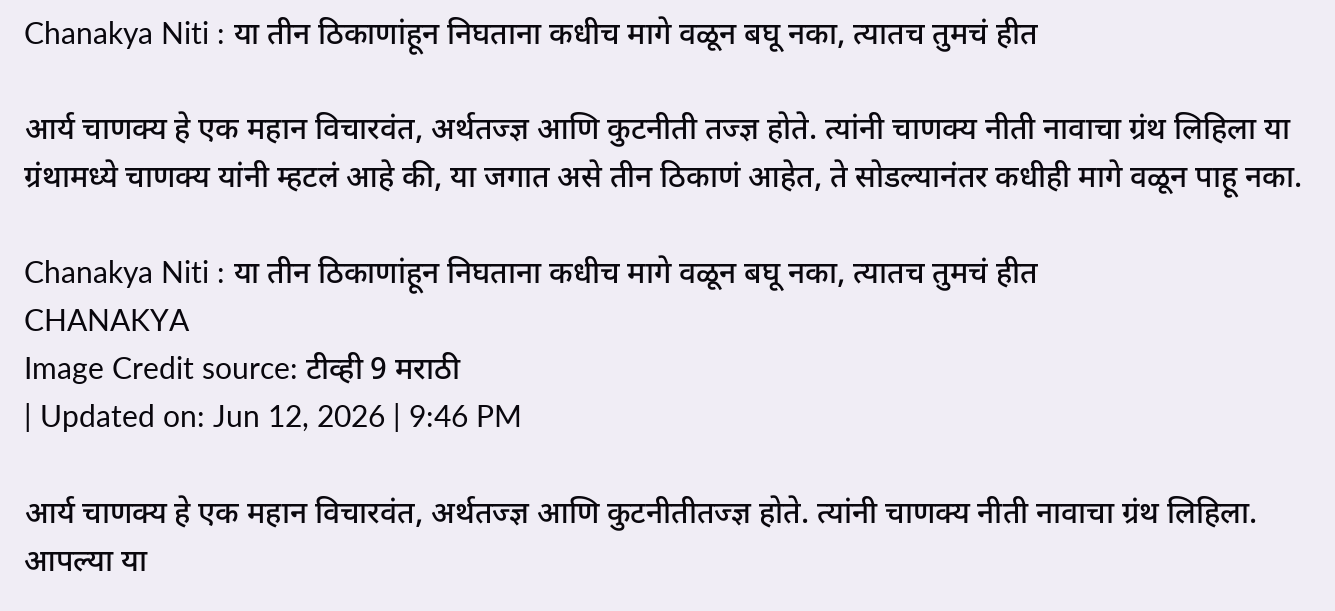Chanakya Niti : या तीन ठिकाणांहून निघताना कधीच मागे वळून बघू नका, त्यातच तुमचं हीत

आर्य चाणक्य हे एक महान विचारवंत, अर्थतज्ज्ञ आणि कुटनीती तज्ज्ञ होते. त्यांनी चाणक्य नीती नावाचा ग्रंथ लिहिला या ग्रंथामध्ये चाणक्य यांनी म्हटलं आहे की, या जगात असे तीन ठिकाणं आहेत, ते सोडल्यानंतर कधीही मागे वळून पाहू नका.

Chanakya Niti : या तीन ठिकाणांहून निघताना कधीच मागे वळून बघू नका, त्यातच तुमचं हीत
CHANAKYA
Image Credit source: टीव्ही 9 मराठी
| Updated on: Jun 12, 2026 | 9:46 PM

आर्य चाणक्य हे एक महान विचारवंत, अर्थतज्ज्ञ आणि कुटनीतीतज्ज्ञ होते. त्यांनी चाणक्य नीती नावाचा ग्रंथ लिहिला. आपल्या या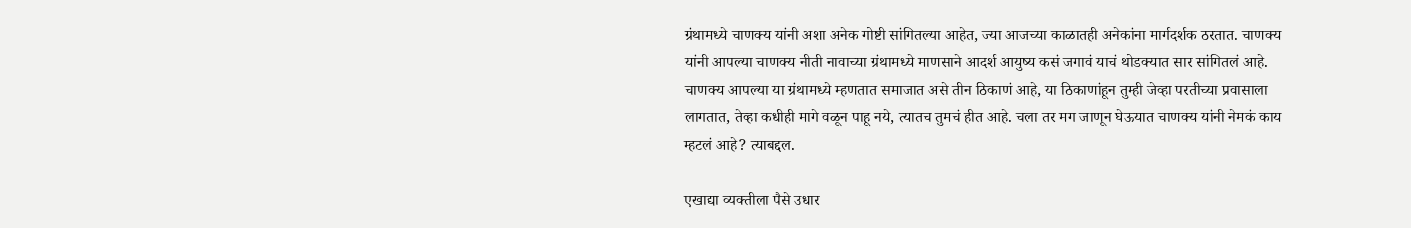ग्रंथामध्ये चाणक्य यांनी अशा अनेक गोष्टी सांगितल्या आहेत, ज्या आजच्या काळातही अनेकांना मार्गदर्शक ठरतात. चाणक्य यांनी आपल्या चाणक्य नीती नावाच्या ग्रंथामध्ये माणसाने आदर्श आयुष्य कसं जगावं याचं थोडक्यात सार सांगितलं आहे. चाणक्य आपल्या या ग्रंथामध्ये म्हणतात समाजात असे तीन ठिकाणं आहे, या ठिकाणांहून तुम्ही जेव्हा परतीच्या प्रवासाला लागतात, तेव्हा कधीही मागे वळून पाहू नये, त्यातच तुमचं हीत आहे. चला तर मग जाणून घेऊयात चाणक्य यांनी नेमकं काय म्हटलं आहे? त्याबद्दल.

एखाद्या व्यक्तीला पैसे उधार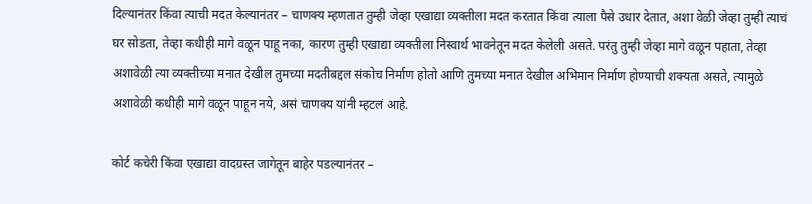दिल्यानंतर किंवा त्याची मदत केल्यानंतर – चाणक्य म्हणतात तुम्ही जेव्हा एखाद्या व्यक्तीला मदत करतात किंवा त्याला पैसे उधार देतात, अशा वेळी जेव्हा तुम्ही त्याचं घर सोडता, तेव्हा कधीही मागे वळून पाहू नका, कारण तुम्ही एखाद्या व्यक्तीला निस्वार्थ भावनेतून मदत केलेली असते. परंतु तुम्ही जेव्हा मागे वळून पहाता, तेव्हा अशावेळी त्या व्यक्तीच्या मनात देखील तुमच्या मदतीबद्दल संकोच निर्माण होतो आणि तुमच्या मनात देखील अभिमान निर्माण होण्याची शक्यता असते, त्यामुळे अशावेळी कधीही मागे वळून पाहून नये, असं चाणक्य यांनी म्हटलं आहे.

कोर्ट कचेरी किंवा एखाद्या वादग्रस्त जागेतून बाहेर पडल्यानंतर –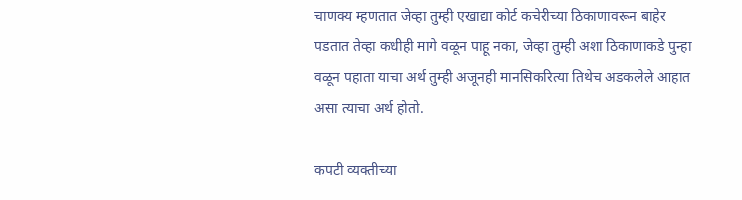चाणक्य म्हणतात जेव्हा तुम्ही एखाद्या कोर्ट कचेरीच्या ठिकाणावरून बाहेर पडतात तेव्हा कधीही मागे वळून पाहू नका, जेव्हा तुम्ही अशा ठिकाणाकडे पुन्हा वळून पहाता याचा अर्थ तुम्ही अजूनही मानसिकरित्या तिथेच अडकलेले आहात असा त्याचा अर्थ होतो.

कपटी व्यक्तीच्या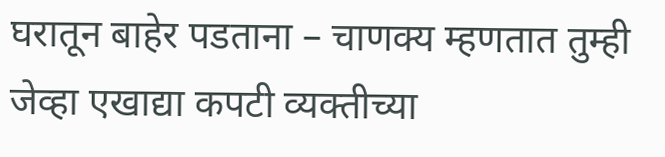घरातून बाहेर पडताना – चाणक्य म्हणतात तुम्ही जेव्हा एखाद्या कपटी व्यक्तीच्या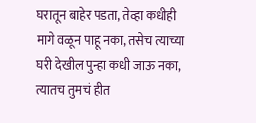घरातून बाहेर पडता, तेव्हा कधीही मागे वळून पाहू नका, तसेच त्याच्या घरी देखील पुन्हा कधी जाऊ नका, त्यातच तुमचं हीत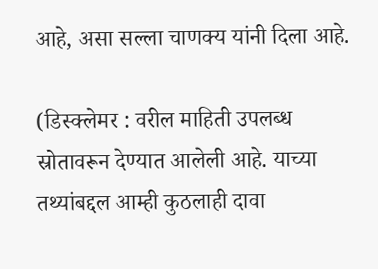आहे, असा सल्ला चाणक्य यांनी दिला आहे.

(डिस्क्लेमर : वरील माहिती उपलब्ध स्रोतावरून देण्यात आलेली आहे. याच्या तथ्यांबद्दल आम्ही कुठलाही दावा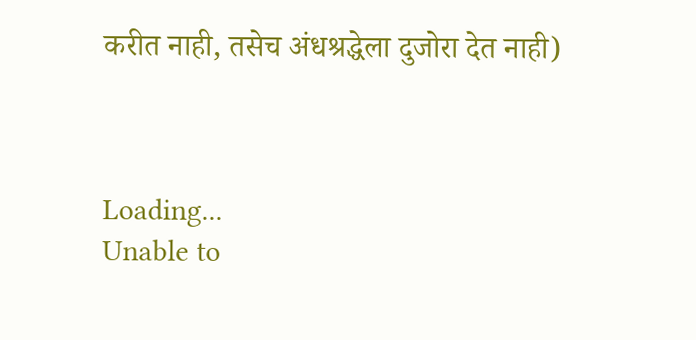करीत नाही, तसेच अंधश्रद्धेला दुजोरा देत नाही)



Loading...
Unable to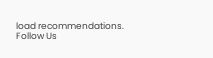load recommendations.
Follow Us